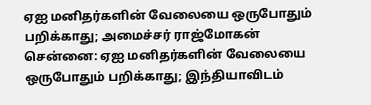ஏஐ மனிதர்களின் வேலையை ஒருபோதும் பறிக்காது; அமைச்சர் ராஜ்மோகன்
சென்னை: ஏஐ மனிதர்களின் வேலையை ஒருபோதும் பறிக்காது; இந்தியாவிடம்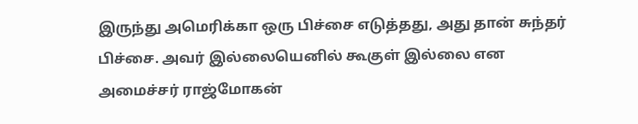இருந்து அமெரிக்கா ஒரு பிச்சை எடுத்தது, அது தான் சுந்தர் பிச்சை. அவர் இல்லையெனில் கூகுள் இல்லை என அமைச்சர் ராஜ்மோகன்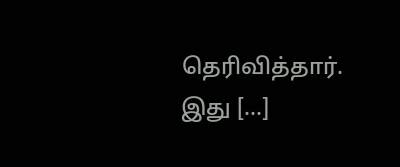தெரிவித்தார். இது […]